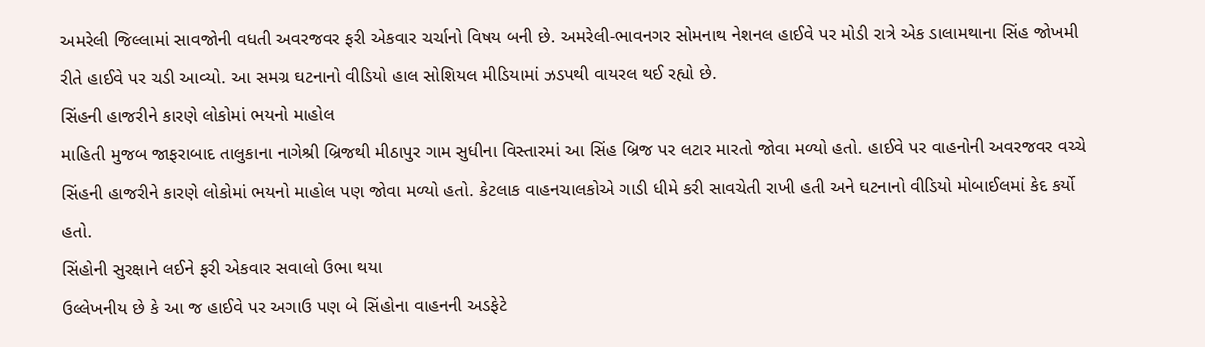અમરેલી જિલ્લામાં સાવજોની વધતી અવરજવર ફરી એકવાર ચર્ચાનો વિષય બની છે. અમરેલી-ભાવનગર સોમનાથ નેશનલ હાઈવે પર મોડી રાત્રે એક ડાલામથાના સિંહ જોખમી રીતે હાઈવે પર ચડી આવ્યો. આ સમગ્ર ઘટનાનો વીડિયો હાલ સોશિયલ મીડિયામાં ઝડપથી વાયરલ થઈ રહ્યો છે.
સિંહની હાજરીને કારણે લોકોમાં ભયનો માહોલ
માહિતી મુજબ જાફરાબાદ તાલુકાના નાગેશ્રી બ્રિજથી મીઠાપુર ગામ સુધીના વિસ્તારમાં આ સિંહ બ્રિજ પર લટાર મારતો જોવા મળ્યો હતો. હાઈવે પર વાહનોની અવરજવર વચ્ચે સિંહની હાજરીને કારણે લોકોમાં ભયનો માહોલ પણ જોવા મળ્યો હતો. કેટલાક વાહનચાલકોએ ગાડી ધીમે કરી સાવચેતી રાખી હતી અને ઘટનાનો વીડિયો મોબાઈલમાં કેદ કર્યો હતો.
સિંહોની સુરક્ષાને લઈને ફરી એકવાર સવાલો ઉભા થયા
ઉલ્લેખનીય છે કે આ જ હાઈવે પર અગાઉ પણ બે સિંહોના વાહનની અડફેટે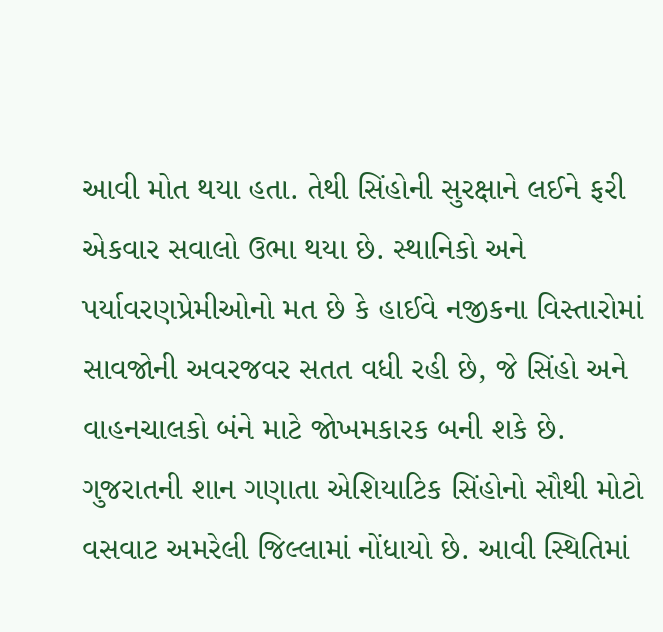આવી મોત થયા હતા. તેથી સિંહોની સુરક્ષાને લઈને ફરી એકવાર સવાલો ઉભા થયા છે. સ્થાનિકો અને પર્યાવરણપ્રેમીઓનો મત છે કે હાઈવે નજીકના વિસ્તારોમાં સાવજોની અવરજવર સતત વધી રહી છે, જે સિંહો અને વાહનચાલકો બંને માટે જોખમકારક બની શકે છે.
ગુજરાતની શાન ગણાતા એશિયાટિક સિંહોનો સૌથી મોટો વસવાટ અમરેલી જિલ્લામાં નોંધાયો છે. આવી સ્થિતિમાં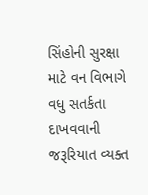સિંહોની સુરક્ષા માટે વન વિભાગે વધુ સતર્કતા દાખવવાની જરૂરિયાત વ્યક્ત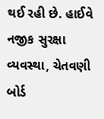થઈ રહી છે. હાઈવે નજીક સુરક્ષા વ્યવસ્થા, ચેતવણી બોર્ડ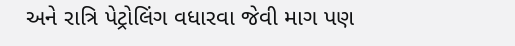અને રાત્રિ પેટ્રોલિંગ વધારવા જેવી માગ પણ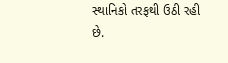સ્થાનિકો તરફથી ઉઠી રહી છે.